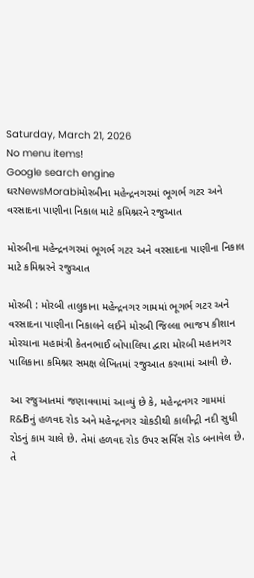Saturday, March 21, 2026
No menu items!
Google search engine
ઘરNewsMorabiમોરબીના મહેન્દ્રનગરમાં ભૂગર્ભ ગટર અને વરસાદના પાણીના નિકાલ માટે કમિશ્નરને રજુઆત

મોરબીના મહેન્દ્રનગરમાં ભૂગર્ભ ગટર અને વરસાદના પાણીના નિકાલ માટે કમિશ્નરને રજુઆત

મોરબી : મોરબી તાલુકાના મહેન્દ્રનગર ગામમાં ભૂગર્ભ ગટર અને વરસાદના પાણીના નિકાલને લઈને મોરબી જિલ્લા ભાજપ કીશાન મોરચાના મહામંત્રી કેતનભાઈ બોપાલિયા દ્વારા મોરબી મહાનગર પાલિકાના કમિશ્નર સમક્ષ લેખિતમાં રજુઆત કરવામાં આવી છે.

આ રજુઆતમાં જણાવવામાં આવ્યું છે કે, મહેન્દ્રનગર ગામમાં R&Bનું હળવદ રોડ અને મહેન્દ્રનગર ચોકડીથી કાલીન્દ્રી નદી સુધી રોડનું કામ ચાલે છે. તેમાં હળવદ રોડ ઉપર સર્વિસ રોડ બનાવેલ છે. તે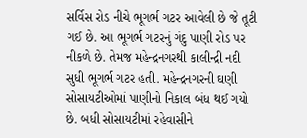સર્વિસ રોડ નીચે ભૂગર્ભ ગટર આવેલી છે જે તૂટી ગઈ છે. આ ભૂગર્ભ ગટરનું ગંદુ પાણી રોડ પર નીકળે છે. તેમજ મહેન્દ્રનગરથી કાલીન્દ્રી નદી સુધી ભૂગર્ભ ગટર હતી. મહેન્દ્રનગરની ઘણી સોસાયટીઓમાં પાણીનો નિકાલ બંધ થઈ ગયો છે. બધી સોસાયટીમાં રહેવાસીને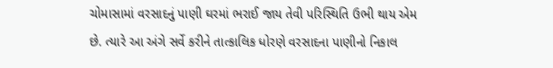ચોમાસામાં વરસાદનું પાણી ઘરમાં ભરાઈ જાય તેવી પરિસ્થિતિ ઉભી થાય એમ છે. ત્યારે આ અંગે સર્વે કરીને તાત્કાલિક ધોરણે વરસાદના પાણીનો નિકાલ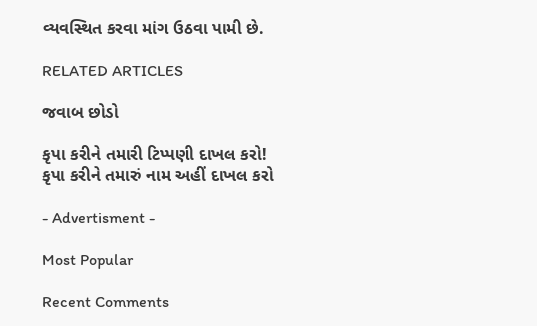વ્યવસ્થિત કરવા માંગ ઉઠવા પામી છે.

RELATED ARTICLES

જવાબ છોડો

કૃપા કરીને તમારી ટિપ્પણી દાખલ કરો!
કૃપા કરીને તમારું નામ અહીં દાખલ કરો

- Advertisment -

Most Popular

Recent Comments